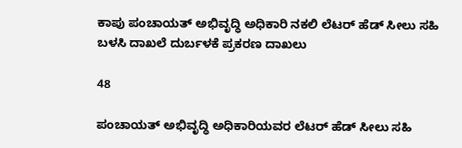ಕಾಪು ಪಂಚಾಯತ್ ಅಭಿವೃದ್ಧಿ ಅಧಿಕಾರಿ ನಕಲಿ ಲೆಟರ್ ಹೆಡ್ ಸೀಲು ಸಹಿ ಬಳಸಿ ದಾಖಲೆ ದುರ್ಬಳಕೆ ಪ್ರಕರಣ ದಾಖಲು

48

ಪಂಚಾಯತ್ ಅಭಿವೃದ್ಧಿ ಅಧಿಕಾರಿಯವರ ಲೆಟರ್ ಹೆಡ್ ಸೀಲು ಸಹಿ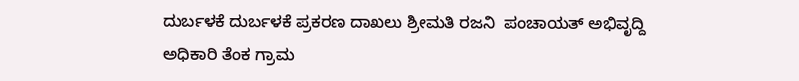ದುರ್ಬಳಕೆ ದುರ್ಬಳಕೆ ಪ್ರಕರಣ ದಾಖಲು ಶ್ರೀಮತಿ ರಜನಿ  ಪಂಚಾಯತ್‌ ಅಭಿವೃದ್ದಿ ಅಧಿಕಾರಿ ತೆಂಕ ಗ್ರಾಮ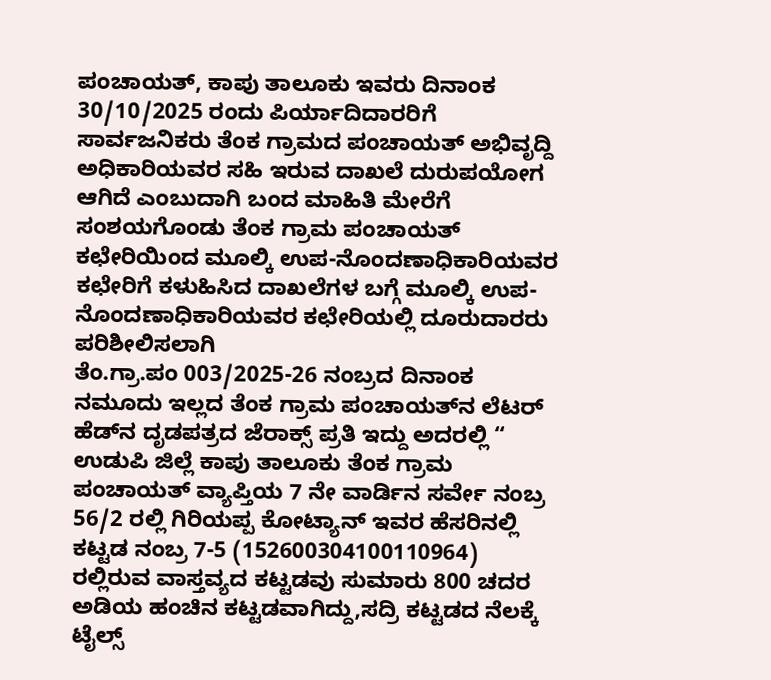ಪಂಚಾಯತ್‌, ಕಾಪು ತಾಲೂಕು ಇವರು ದಿನಾಂಕ 30/10/2025 ರಂದು ಪಿರ್ಯಾದಿದಾರರಿಗೆ ಸಾರ್ವಜನಿಕರು ತೆಂಕ ಗ್ರಾಮದ ಪಂಚಾಯತ್‌ ಅಭಿವೃದ್ದಿ ಅಧಿಕಾರಿಯವರ ಸಹಿ ಇರುವ ದಾಖಲೆ ದುರುಪಯೋಗ ಆಗಿದೆ ಎಂಬುದಾಗಿ ಬಂದ ಮಾಹಿತಿ ಮೇರೆಗೆ ಸಂಶಯಗೊಂಡು ತೆಂಕ ಗ್ರಾಮ ಪಂಚಾಯತ್‌ ಕಛೇರಿಯಿಂದ ಮೂಲ್ಕಿ ಉಪ-ನೊಂದಣಾಧಿಕಾರಿಯವರ ಕಛೇರಿಗೆ ಕಳುಹಿಸಿದ ದಾಖಲೆಗಳ ಬಗ್ಗೆ ಮೂಲ್ಕಿ ಉಪ-ನೊಂದಣಾಧಿಕಾರಿಯವರ ಕಛೇರಿಯಲ್ಲಿ ದೂರುದಾರರು ಪರಿಶೀಲಿಸಲಾಗಿ
ತೆಂ.ಗ್ರಾ.ಪಂ 003/2025-26 ನಂಬ್ರದ ದಿನಾಂಕ ನಮೂದು ಇಲ್ಲದ ತೆಂಕ ಗ್ರಾಮ ಪಂಚಾಯತ್‌ನ ಲೆಟರ್‌ ಹೆಡ್‌ನ ದೃಡಪತ್ರದ ಜೆರಾಕ್ಸ್‌ ಪ್ರತಿ ಇದ್ದು ಅದರಲ್ಲಿ “ ಉಡುಪಿ ಜಿಲ್ಲೆ ಕಾಪು ತಾಲೂಕು ತೆಂಕ ಗ್ರಾಮ ಪಂಚಾಯತ್‌ ವ್ಯಾಪ್ತಿಯ 7 ನೇ ವಾರ್ಡಿನ ಸರ್ವೇ ನಂಬ್ರ 56/2 ರಲ್ಲಿ ಗಿರಿಯಪ್ಪ ಕೋಟ್ಯಾನ್‌ ಇವರ ಹೆಸರಿನಲ್ಲಿ ಕಟ್ಟಡ ನಂಬ್ರ 7-5 (152600304100110964) ರಲ್ಲಿರುವ ವಾಸ್ತವ್ಯದ ಕಟ್ಟಡವು ಸುಮಾರು 800 ಚದರ ಅಡಿಯ ಹಂಚಿನ ಕಟ್ಟಡವಾಗಿದ್ದು,ಸದ್ರಿ ಕಟ್ಟಡದ ನೆಲಕ್ಕೆ ಟೈಲ್ಸ್‌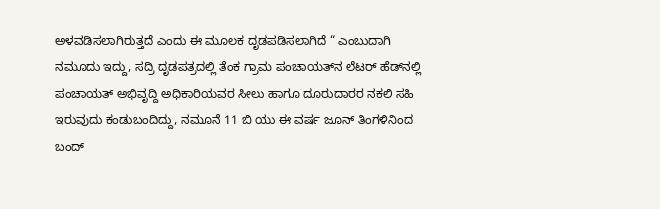ಅಳವಡಿಸಲಾಗಿರುತ್ತದೆ ಎಂದು ಈ ಮೂಲಕ ದೃಡಪಡಿಸಲಾಗಿದೆ “ ಎಂಬುದಾಗಿ ನಮೂದು ಇದ್ದು, ಸದ್ರಿ ದೃಡಪತ್ರದಲ್ಲಿ ತೆಂಕ ಗ್ರಾಮ ಪಂಚಾಯತ್‌ನ ಲೆಟರ್‌ ಹೆಡ್‌ನಲ್ಲಿ ಪಂಚಾಯತ್‌ ಅಭಿವೃದ್ದಿ ಅಧಿಕಾರಿಯವರ ಸೀಲು ಹಾಗೂ ದೂರುದಾರರ ನಕಲಿ ಸಹಿ ಇರುವುದು ಕಂಡುಬಂದಿದ್ದು, ನಮೂನೆ 11 ಬಿ ಯು ಈ ವರ್ಷ ಜೂನ್‌ ತಿಂಗಳಿನಿಂದ ಬಂದ್‌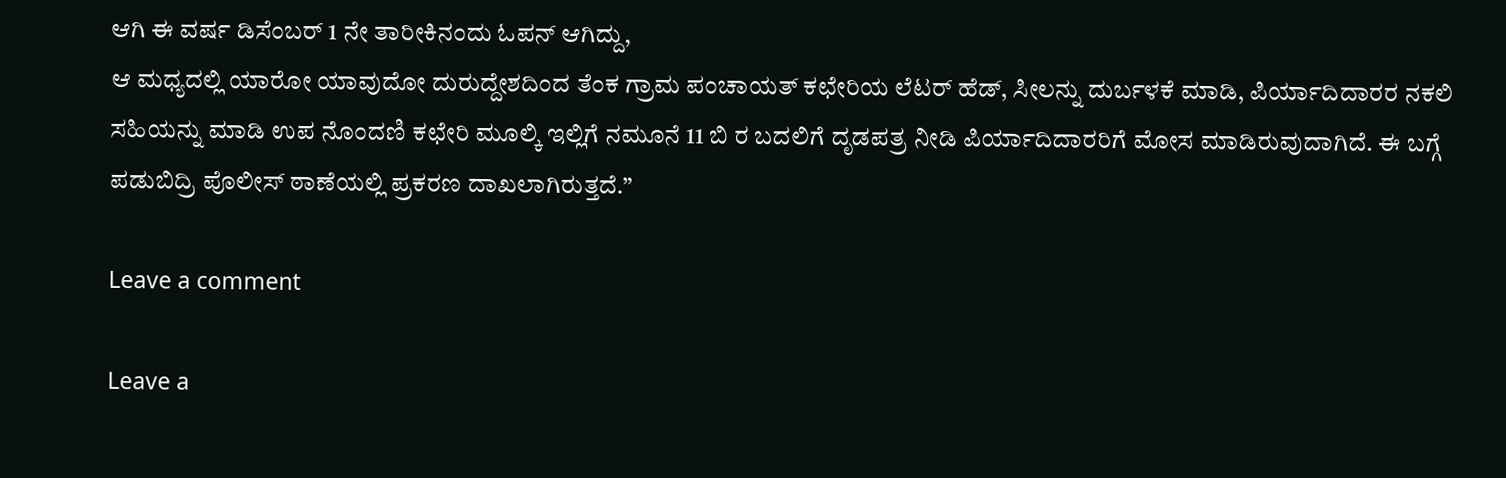ಆಗಿ ಈ ವರ್ಷ ಡಿಸೆಂಬರ್‌ 1 ನೇ ತಾರೀಕಿನಂದು ಓಪನ್‌ ಆಗಿದ್ದು,
ಆ ಮಧ್ಯದಲ್ಲಿ ಯಾರೋ ಯಾವುದೋ ದುರುದ್ದೇಶದಿಂದ ತೆಂಕ ಗ್ರಾಮ ಪಂಚಾಯತ್‌ ಕಛೇರಿಯ ಲೆಟರ್‌ ಹೆಡ್‌, ಸೀಲನ್ನು ದುರ್ಬಳಕೆ ಮಾಡಿ, ಪಿರ್ಯಾದಿದಾರರ ನಕಲಿ ಸಹಿಯನ್ನು ಮಾಡಿ ಉಪ ನೊಂದಣಿ ಕಛೇರಿ ಮೂಲ್ಕಿ ಇಲ್ಲಿಗೆ ನಮೂನೆ 11 ಬಿ ರ ಬದಲಿಗೆ ದೃಡಪತ್ರ ನೀಡಿ ಪಿರ್ಯಾದಿದಾರರಿಗೆ ಮೋಸ ಮಾಡಿರುವುದಾಗಿದೆ. ಈ ಬಗ್ಗೆ ಪಡುಬಿದ್ರಿ ಪೊಲೀಸ್ ಠಾಣೆಯಲ್ಲಿ ಪ್ರಕರಣ ದಾಖಲಾಗಿರುತ್ತದೆ.”

Leave a comment

Leave a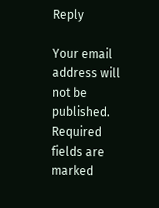Reply

Your email address will not be published. Required fields are marked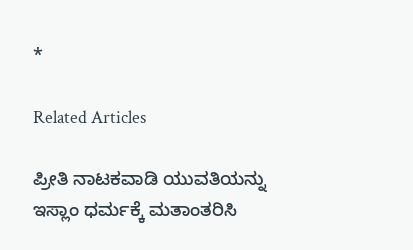*

Related Articles

ಪ್ರೀತಿ ನಾಟಕವಾಡಿ ಯುವತಿಯನ್ನು ಇಸ್ಲಾಂ ಧರ್ಮಕ್ಕೆ ಮತಾಂತರಿಸಿ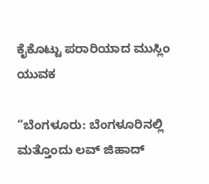ಕೈಕೊಟ್ಟು ಪರಾರಿಯಾದ ಮುಸ್ಲಿಂ ಯುವಕ

“ಬೆಂಗಳೂರು: ಬೆಂಗಳೂರಿನಲ್ಲಿ ಮತ್ತೊಂದು ಲವ್ ಜಿಹಾದ್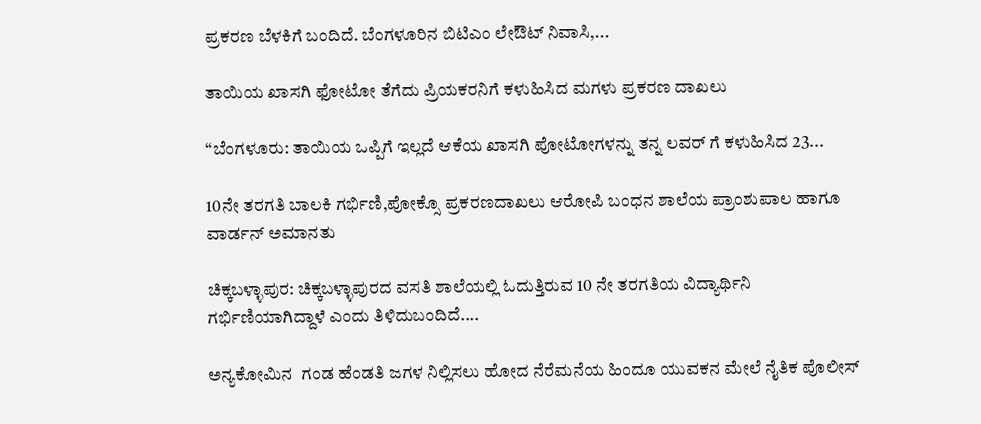ಪ್ರಕರಣ ಬೆಳಕಿಗೆ ಬಂದಿದೆ. ಬೆಂಗಳೂರಿನ ಬಿಟಿಎಂ ಲೇಔಟ್ ನಿವಾಸಿ,...

ತಾಯಿಯ ಖಾಸಗಿ ಫೋಟೋ ತೆಗೆದು ಪ್ರಿಯಕರನಿಗೆ ಕಳುಹಿಸಿದ ಮಗಳು ಪ್ರಕರಣ ದಾಖಲು

“ಬೆಂಗಳೂರು: ತಾಯಿಯ ಒಪ್ಪಿಗೆ ಇಲ್ಲದೆ ಆಕೆಯ ಖಾಸಗಿ ಪೋಟೋಗಳನ್ನು ತನ್ನ ಲವರ್ ಗೆ ಕಳುಹಿಸಿದ 23...

10ನೇ ತರಗತಿ ಬಾಲಕಿ ಗರ್ಭಿಣಿ,ಪೋಕ್ಸೊ ಪ್ರಕರಣದಾಖಲು ಆರೋಪಿ ಬಂಧನ ಶಾಲೆಯ ಪ್ರಾಂಶುಪಾಲ ಹಾಗೂ ವಾರ್ಡನ್ ಅಮಾನತು

ಚಿಕ್ಕಬಳ್ಳಾಪುರ: ಚಿಕ್ಕಬಳ್ಳಾಪುರದ ವಸತಿ ಶಾಲೆಯಲ್ಲಿ ಓದುತ್ತಿರುವ 10 ನೇ ತರಗತಿಯ ವಿದ್ಯಾರ್ಥಿನಿ ಗರ್ಭಿಣಿಯಾಗಿದ್ದಾಳೆ ಎಂದು ತಿಳಿದುಬಂದಿದೆ....

ಅನ್ಯಕೋಮಿನ  ಗಂಡ ಹೆಂಡತಿ ಜಗಳ ನಿಲ್ಲಿಸಲು ಹೋದ ನೆರೆಮನೆಯ ಹಿಂದೂ ಯುವಕನ ಮೇಲೆ ನೈತಿಕ ಪೊಲೀಸ್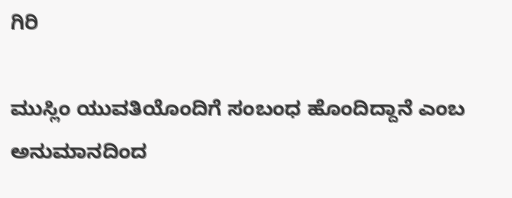ಗಿರಿ

ಮುಸ್ಲಿಂ ಯುವತಿಯೊಂದಿಗೆ ಸಂಬಂಧ ಹೊಂದಿದ್ದಾನೆ ಎಂಬ ಅನುಮಾನದಿಂದ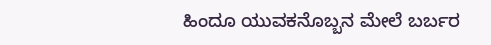ಹಿಂದೂ ಯುವಕನೊಬ್ಬನ ಮೇಲೆ ಬರ್ಬರ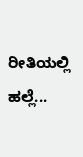ರೀತಿಯಲ್ಲಿ ಹಲ್ಲೆ...